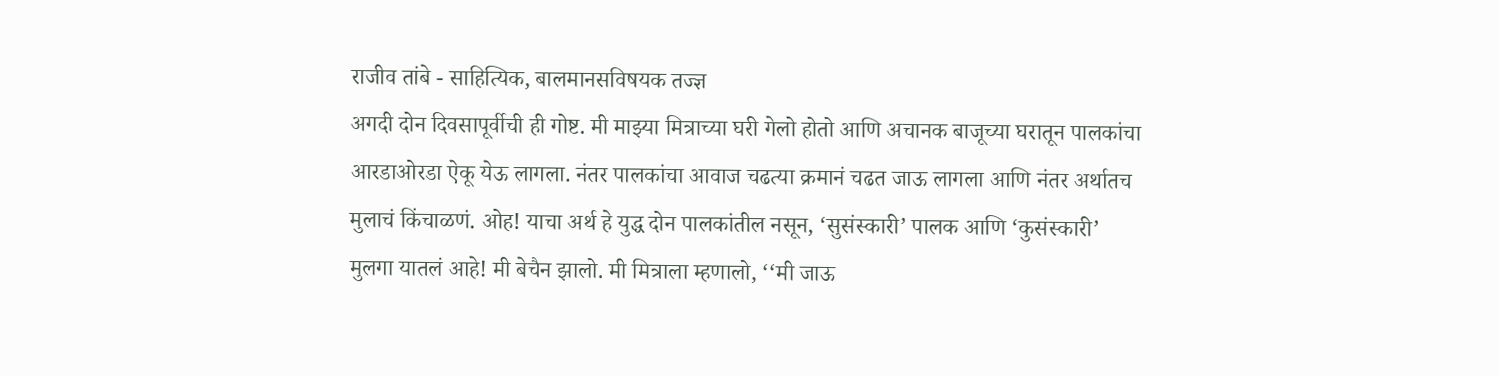राजीव तांबे - साहित्यिक, बालमानसविषयक तज्ज्ञ
अगदी दोन दिवसापूर्वीची ही गोष्ट. मी माझ्या मित्राच्या घरी गेलो होतो आणि अचानक बाजूच्या घरातून पालकांचा आरडाओरडा ऐकू येऊ लागला. नंतर पालकांचा आवाज चढत्या क्रमानं चढत जाऊ लागला आणि नंतर अर्थातच मुलाचं किंचाळणं. ओह! याचा अर्थ हे युद्ध दोन पालकांतील नसून, ‘सुसंस्कारी’ पालक आणि ‘कुसंस्कारी’ मुलगा यातलं आहे! मी बेचैन झालो. मी मित्राला म्हणालो, ‘‘मी जाऊ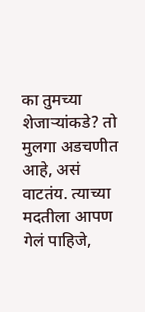का तुमच्या शेजाऱ्यांकडे? तो मुलगा अडचणीत आहे, असं वाटतंय. त्याच्या मदतीला आपण गेलं पाहिजे,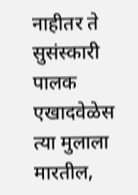नाहीतर ते सुसंस्कारी पालक एखादवेळेस त्या मुलाला मारतील,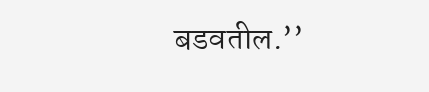बडवतील.’’